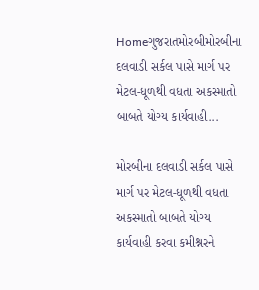Homeગુજરાતમોરબીમોરબીના દલવાડી સર્કલ પાસે માર્ગ પર મેટલ-ધૂળથી વધતા અકસ્માતો બાબતે યોગ્ય કાર્યવાહી...

મોરબીના દલવાડી સર્કલ પાસે માર્ગ પર મેટલ-ધૂળથી વધતા અકસ્માતો બાબતે યોગ્ય કાર્યવાહી કરવા કમીશ્નરને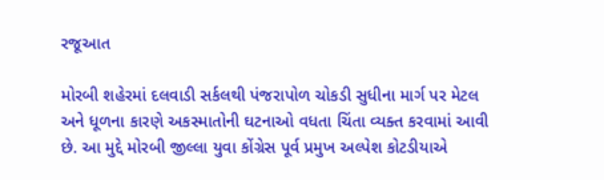રજૂઆત

મોરબી શહેરમાં દલવાડી સર્કલથી પંજરાપોળ ચોકડી સુધીના માર્ગ પર મેટલ અને ધૂળના કારણે અકસ્માતોની ઘટનાઓ વધતા ચિંતા વ્યક્ત કરવામાં આવી છે. આ મુદ્દે મોરબી જીલ્લા યુવા કોંગ્રેસ પૂર્વ પ્રમુખ અલ્પેશ કોટડીયાએ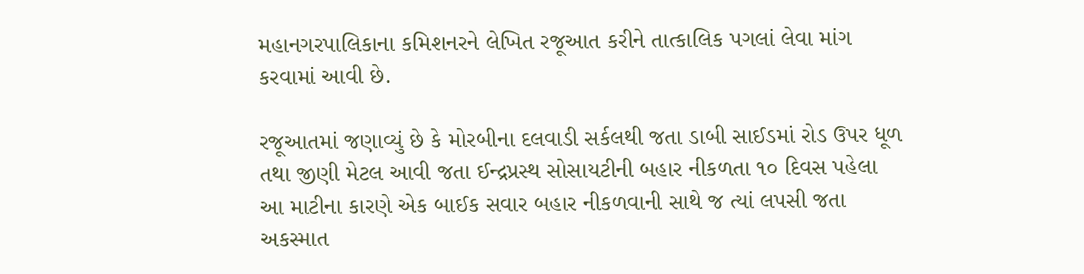મહાનગરપાલિકાના કમિશનરને લેખિત રજૂઆત કરીને તાત્કાલિક પગલાં લેવા માંગ કરવામાં આવી છે.

રજૂઆતમાં જણાવ્યું છે કે મોરબીના દલવાડી સર્કલથી જતા ડાબી સાઈડમાં રોડ ઉપર ધૂળ તથા જીણી મેટલ આવી જતા ઈન્દ્રપ્રસ્થ સોસાયટીની બહાર નીકળતા ૧૦ દિવસ પહેલા આ માટીના કારણે એક બાઈક સવાર બહાર નીકળવાની સાથે જ ત્યાં લપસી જતા અકસ્માત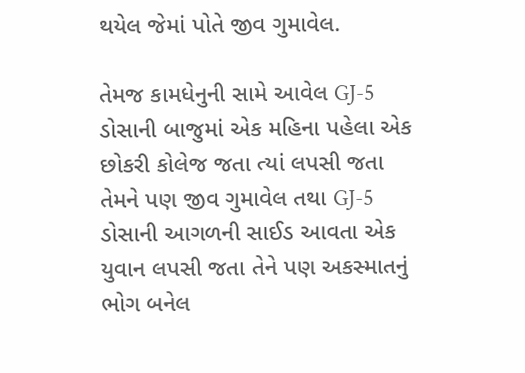થયેલ જેમાં પોતે જીવ ગુમાવેલ.

તેમજ કામધેનુની સામે આવેલ GJ-5 ડોસાની બાજુમાં એક મહિના પહેલા એક છોકરી કોલેજ જતા ત્યાં લપસી જતા તેમને પણ જીવ ગુમાવેલ તથા GJ-5 ડોસાની આગળની સાઈડ આવતા એક યુવાન લપસી જતા તેને પણ અકસ્માતનું ભોગ બનેલ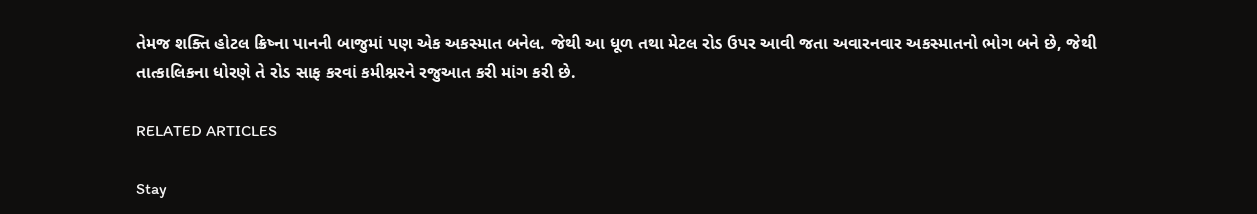તેમજ શક્તિ હોટલ ક્રિષ્ના પાનની બાજુમાં પણ એક અકસ્માત બનેલ. જેથી આ ધૂળ તથા મેટલ રોડ ઉપર આવી જતા અવારનવાર અકસ્માતનો ભોગ બને છે, જેથી તાત્કાલિકના ધોરણે તે રોડ સાફ કરવાં કમીશ્નરને રજુઆત કરી માંગ કરી છે.

RELATED ARTICLES

Stay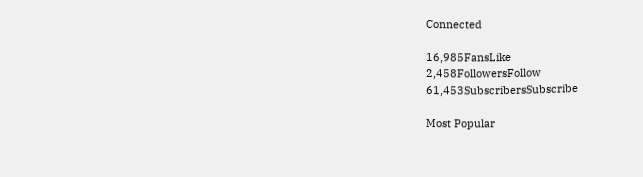Connected

16,985FansLike
2,458FollowersFollow
61,453SubscribersSubscribe

Most Popular